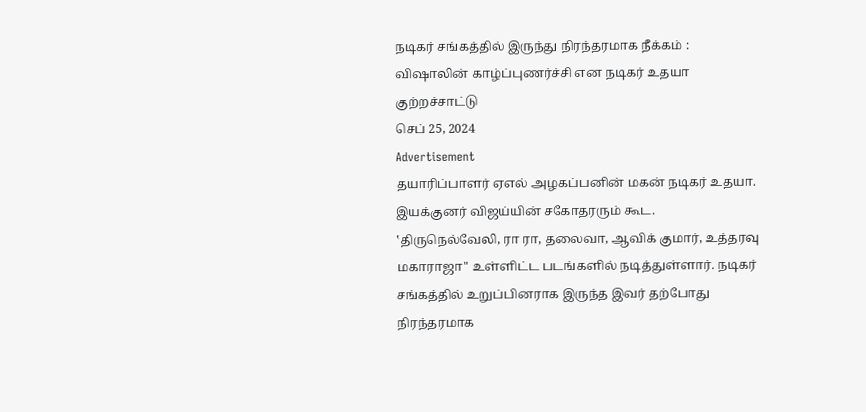நடிகர் சங்கத்தில் இருந்து நிரந்தரமாக நீக்கம் : விஷாலின் காழ்ப்புணர்ச்சி என நடிகர் உதயா குற்றச்சாட்டு
செப் 25, 2024
Advertisement
தயாரிப்பாளர் ஏஎல் அழகப்பனின் மகன் நடிகர் உதயா. இயக்குனர் விஜய்யின் சகோதரரும் கூட. ‛திருநெல்வேலி, ரா ரா, தலைவா, ஆவிக் குமார், உத்தரவு மகாராஜா" உள்ளிட்ட படங்களில் நடித்துள்ளார். நடிகர் சங்கத்தில் உறுப்பினராக இருந்த இவர் தற்போது நிரந்தரமாக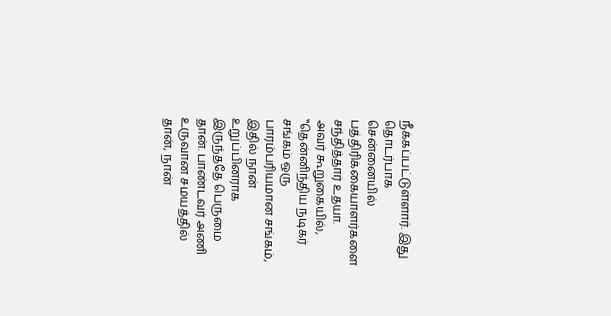நீக்கப்பட்டுள்ளார். இது தொடர்பாக சென்னையில் பத்திரிக்கையாளர்களை சந்தித்தார் உதயா.
அவர் கூறுகையில், ‛‛தென்னிந்திய நடிகர் சங்கம் ஒரு பாரம்பரியமான சங்கம், இதில் நான் உறுப்பினராக இருந்ததே பெருமை தான். பாண்டவர் அணி உருவான சமயத்தில் தான், நான்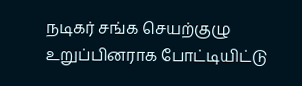நடிகர் சங்க செயற்குழு உறுப்பினராக போட்டியிட்டு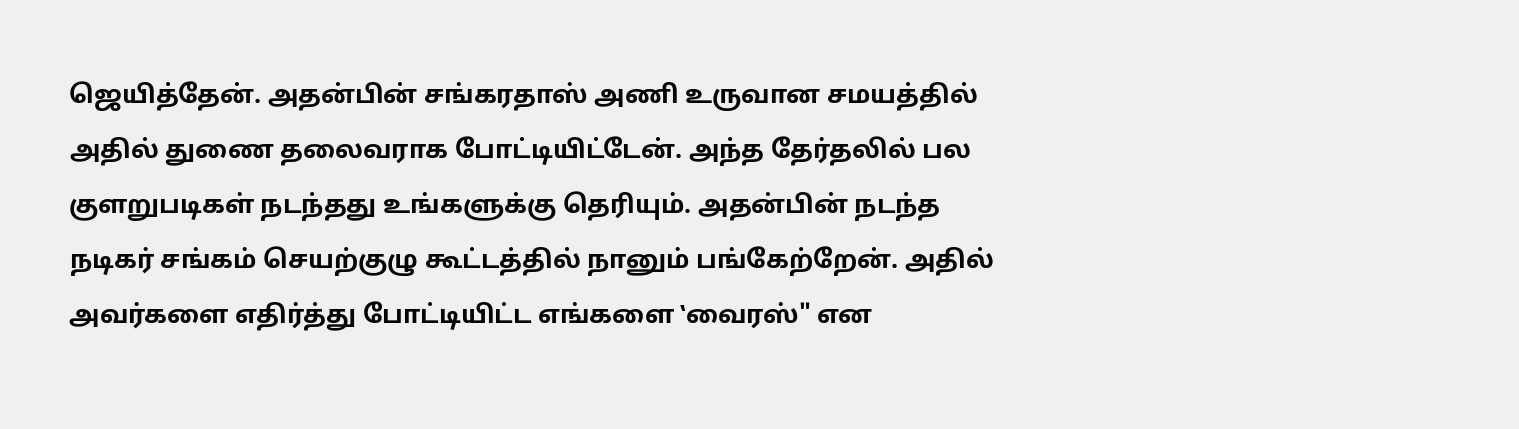ஜெயித்தேன். அதன்பின் சங்கரதாஸ் அணி உருவான சமயத்தில் அதில் துணை தலைவராக போட்டியிட்டேன். அந்த தேர்தலில் பல குளறுபடிகள் நடந்தது உங்களுக்கு தெரியும். அதன்பின் நடந்த நடிகர் சங்கம் செயற்குழு கூட்டத்தில் நானும் பங்கேற்றேன். அதில் அவர்களை எதிர்த்து போட்டியிட்ட எங்களை ‛வைரஸ்" என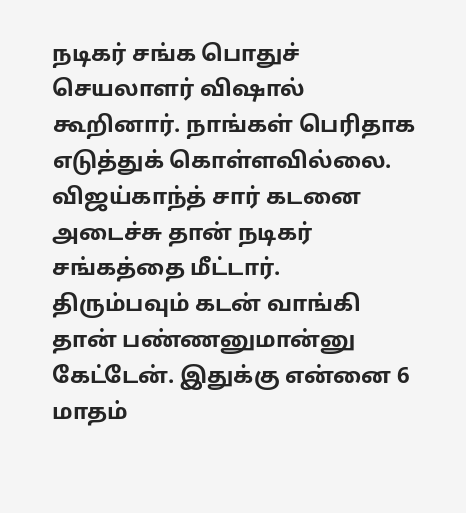நடிகர் சங்க பொதுச் செயலாளர் விஷால் கூறினார். நாங்கள் பெரிதாக எடுத்துக் கொள்ளவில்லை.
விஜய்காந்த் சார் கடனை அடைச்சு தான் நடிகர் சங்கத்தை மீட்டார். திரும்பவும் கடன் வாங்கி தான் பண்ணனுமான்னு கேட்டேன். இதுக்கு என்னை 6 மாதம்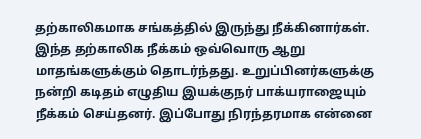தற்காலிகமாக சங்கத்தில் இருந்து நீக்கினார்கள். இந்த தற்காலிக நீக்கம் ஒவ்வொரு ஆறு மாதங்களுக்கும் தொடர்ந்தது. உறுப்பினர்களுக்கு நன்றி கடிதம் எழுதிய இயக்குநர் பாக்யராஜையும் நீக்கம் செய்தனர். இப்போது நிரந்தரமாக என்னை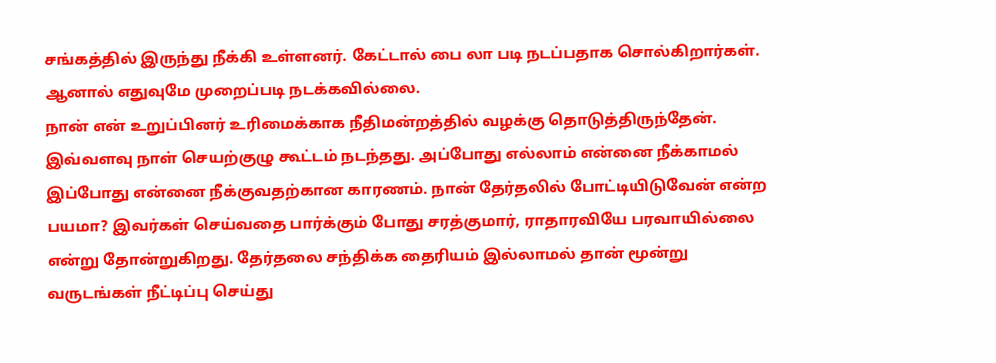சங்கத்தில் இருந்து நீக்கி உள்ளனர். கேட்டால் பை லா படி நடப்பதாக சொல்கிறார்கள். ஆனால் எதுவுமே முறைப்படி நடக்கவில்லை.
நான் என் உறுப்பினர் உரிமைக்காக நீதிமன்றத்தில் வழக்கு தொடுத்திருந்தேன். இவ்வளவு நாள் செயற்குழு கூட்டம் நடந்தது. அப்போது எல்லாம் என்னை நீக்காமல் இப்போது என்னை நீக்குவதற்கான காரணம். நான் தேர்தலில் போட்டியிடுவேன் என்ற பயமா? இவர்கள் செய்வதை பார்க்கும் போது சரத்குமார், ராதாரவியே பரவாயில்லை என்று தோன்றுகிறது. தேர்தலை சந்திக்க தைரியம் இல்லாமல் தான் மூன்று வருடங்கள் நீட்டிப்பு செய்து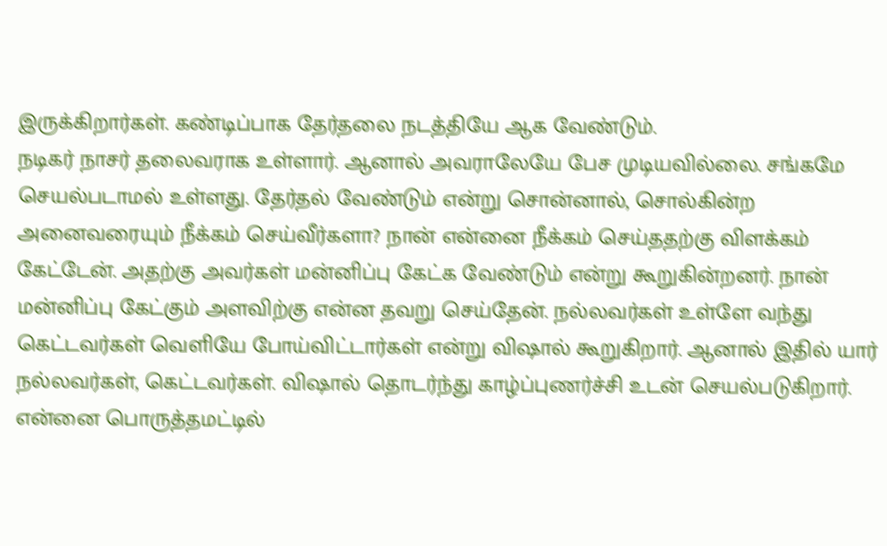இருக்கிறார்கள். கண்டிப்பாக தேர்தலை நடத்தியே ஆக வேண்டும்.
நடிகர் நாசர் தலைவராக உள்ளார். ஆனால் அவராலேயே பேச முடியவில்லை. சங்கமே செயல்படாமல் உள்ளது. தேர்தல் வேண்டும் என்று சொன்னால், சொல்கின்ற அனைவரையும் நீக்கம் செய்வீர்களா? நான் என்னை நீக்கம் செய்ததற்கு விளக்கம் கேட்டேன். அதற்கு அவர்கள் மன்னிப்பு கேட்க வேண்டும் என்று கூறுகின்றனர். நான் மன்னிப்பு கேட்கும் அளவிற்கு என்ன தவறு செய்தேன். நல்லவர்கள் உள்ளே வந்து கெட்டவர்கள் வெளியே போய்விட்டார்கள் என்று விஷால் கூறுகிறார். ஆனால் இதில் யார் நல்லவர்கள், கெட்டவர்கள். விஷால் தொடர்ந்து காழ்ப்புணர்ச்சி உடன் செயல்படுகிறார். என்னை பொருத்தமட்டில்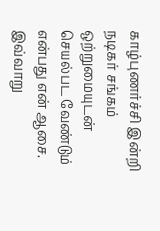காழ்புணர்ச்சி இன்றி நடிகர் சங்கம் ஒற்றுமையுடன் செயல்பட வேண்டும் என்பது என் ஆசை.
இவ்வாறு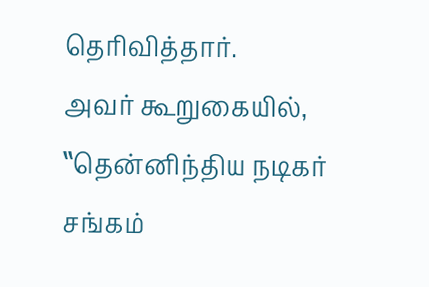தெரிவித்தார்.
அவர் கூறுகையில், ‛‛தென்னிந்திய நடிகர் சங்கம்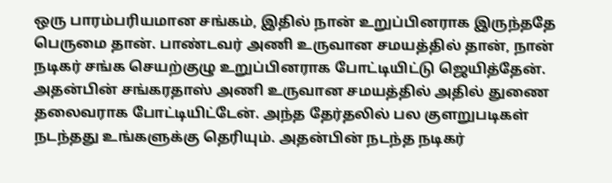ஒரு பாரம்பரியமான சங்கம், இதில் நான் உறுப்பினராக இருந்ததே பெருமை தான். பாண்டவர் அணி உருவான சமயத்தில் தான், நான் நடிகர் சங்க செயற்குழு உறுப்பினராக போட்டியிட்டு ஜெயித்தேன். அதன்பின் சங்கரதாஸ் அணி உருவான சமயத்தில் அதில் துணை தலைவராக போட்டியிட்டேன். அந்த தேர்தலில் பல குளறுபடிகள் நடந்தது உங்களுக்கு தெரியும். அதன்பின் நடந்த நடிகர்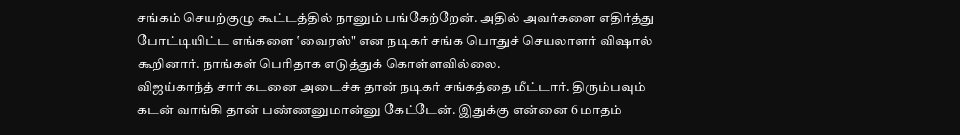சங்கம் செயற்குழு கூட்டத்தில் நானும் பங்கேற்றேன். அதில் அவர்களை எதிர்த்து போட்டியிட்ட எங்களை ‛வைரஸ்" என நடிகர் சங்க பொதுச் செயலாளர் விஷால் கூறினார். நாங்கள் பெரிதாக எடுத்துக் கொள்ளவில்லை.
விஜய்காந்த் சார் கடனை அடைச்சு தான் நடிகர் சங்கத்தை மீட்டார். திரும்பவும் கடன் வாங்கி தான் பண்ணனுமான்னு கேட்டேன். இதுக்கு என்னை 6 மாதம்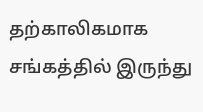தற்காலிகமாக சங்கத்தில் இருந்து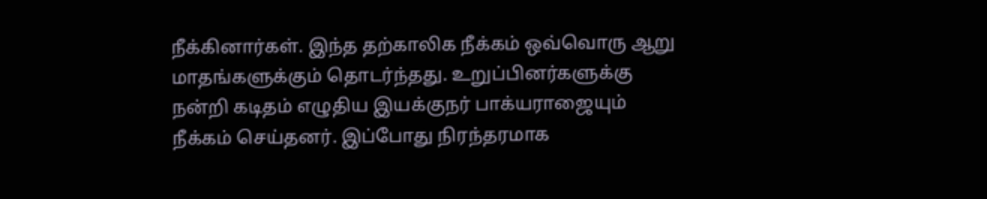நீக்கினார்கள். இந்த தற்காலிக நீக்கம் ஒவ்வொரு ஆறு மாதங்களுக்கும் தொடர்ந்தது. உறுப்பினர்களுக்கு நன்றி கடிதம் எழுதிய இயக்குநர் பாக்யராஜையும் நீக்கம் செய்தனர். இப்போது நிரந்தரமாக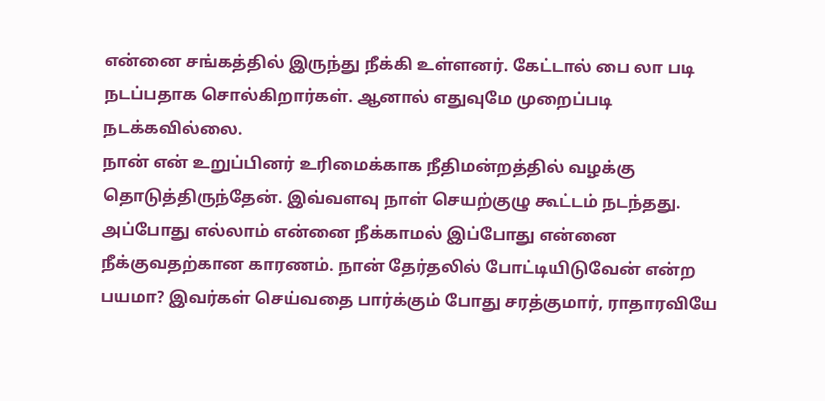என்னை சங்கத்தில் இருந்து நீக்கி உள்ளனர். கேட்டால் பை லா படி நடப்பதாக சொல்கிறார்கள். ஆனால் எதுவுமே முறைப்படி நடக்கவில்லை.
நான் என் உறுப்பினர் உரிமைக்காக நீதிமன்றத்தில் வழக்கு தொடுத்திருந்தேன். இவ்வளவு நாள் செயற்குழு கூட்டம் நடந்தது. அப்போது எல்லாம் என்னை நீக்காமல் இப்போது என்னை நீக்குவதற்கான காரணம். நான் தேர்தலில் போட்டியிடுவேன் என்ற பயமா? இவர்கள் செய்வதை பார்க்கும் போது சரத்குமார், ராதாரவியே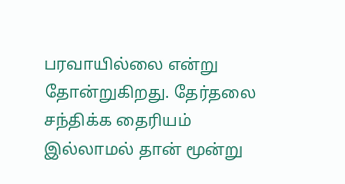பரவாயில்லை என்று தோன்றுகிறது. தேர்தலை சந்திக்க தைரியம் இல்லாமல் தான் மூன்று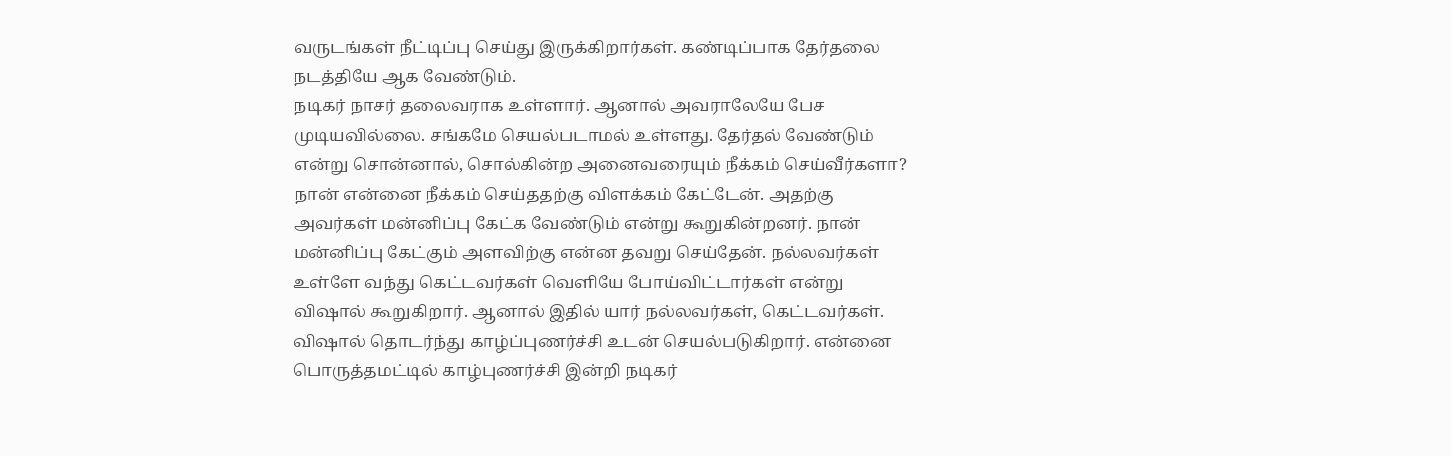வருடங்கள் நீட்டிப்பு செய்து இருக்கிறார்கள். கண்டிப்பாக தேர்தலை நடத்தியே ஆக வேண்டும்.
நடிகர் நாசர் தலைவராக உள்ளார். ஆனால் அவராலேயே பேச முடியவில்லை. சங்கமே செயல்படாமல் உள்ளது. தேர்தல் வேண்டும் என்று சொன்னால், சொல்கின்ற அனைவரையும் நீக்கம் செய்வீர்களா? நான் என்னை நீக்கம் செய்ததற்கு விளக்கம் கேட்டேன். அதற்கு அவர்கள் மன்னிப்பு கேட்க வேண்டும் என்று கூறுகின்றனர். நான் மன்னிப்பு கேட்கும் அளவிற்கு என்ன தவறு செய்தேன். நல்லவர்கள் உள்ளே வந்து கெட்டவர்கள் வெளியே போய்விட்டார்கள் என்று விஷால் கூறுகிறார். ஆனால் இதில் யார் நல்லவர்கள், கெட்டவர்கள். விஷால் தொடர்ந்து காழ்ப்புணர்ச்சி உடன் செயல்படுகிறார். என்னை பொருத்தமட்டில் காழ்புணர்ச்சி இன்றி நடிகர்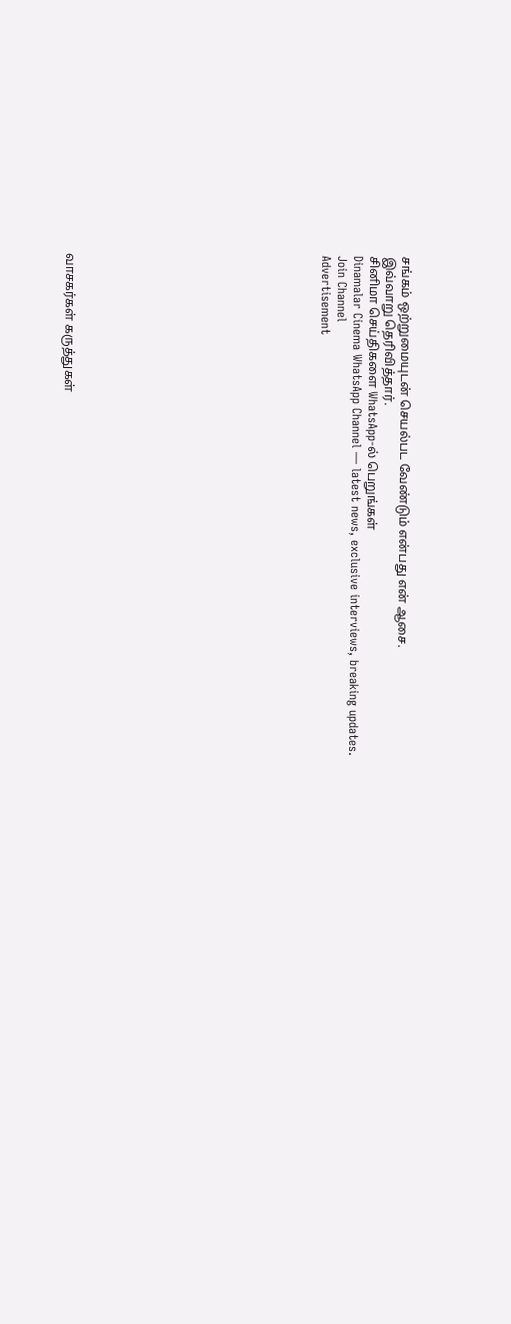சங்கம் ஒற்றுமையுடன் செயல்பட வேண்டும் என்பது என் ஆசை.
இவ்வாறு தெரிவித்தார்.
சினிமா செய்திகளை WhatsApp-ல் பெறுங்கள்
Dinamalar Cinema WhatsApp Channel — latest news, exclusive interviews, breaking updates.
Join Channel
Advertisement















வாசகர்கள் கருத்துகள்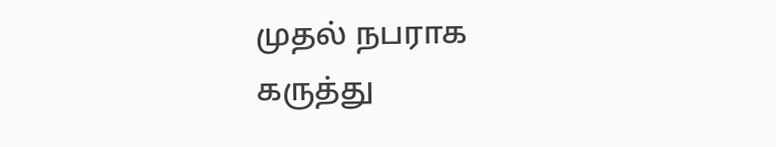முதல் நபராக கருத்து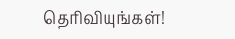தெரிவியுங்கள்!